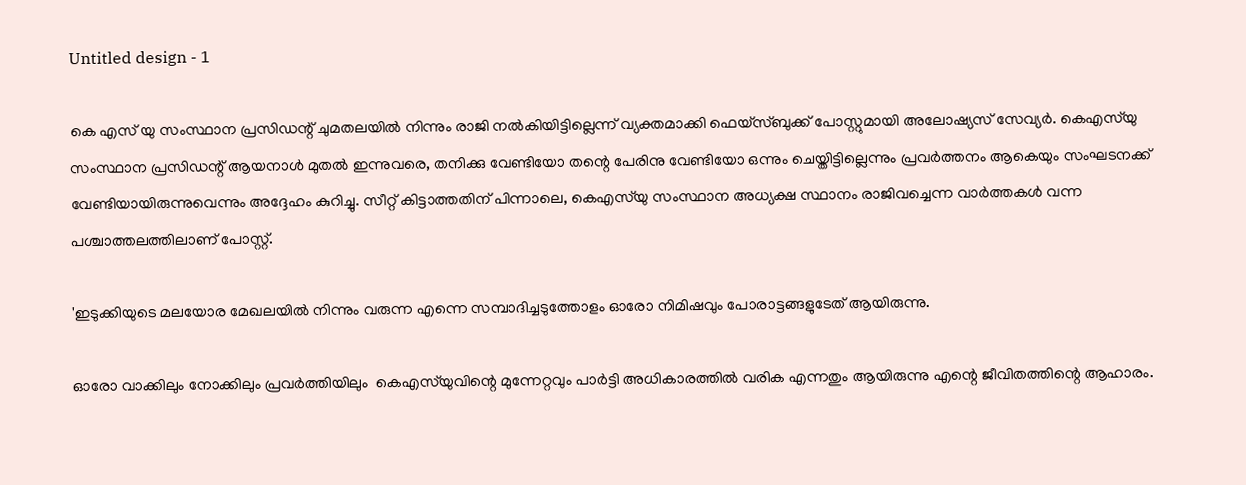Untitled design - 1

കെ എസ് യു സംസ്ഥാന പ്രസിഡന്റ് ചുമതലയിൽ നിന്നും രാജി നൽകിയിട്ടില്ലെന്ന് വ്യക്തമാക്കി ഫെയ്സ്ബുക്ക് പോസ്റ്റുമായി അലോഷ്യസ് സേവ്യര്‍. കെഎസ്‍യു സംസ്ഥാന പ്രസിഡന്റ്‌ ആയനാൾ മുതൽ ഇന്നുവരെ, തനിക്കു വേണ്ടിയോ തന്റെ പേരിനു വേണ്ടിയോ ഒന്നും ചെയ്തിട്ടില്ലെന്നും പ്രവർത്തനം ആകെയും സംഘടനക്ക്‌ വേണ്ടിയായിരുന്നുവെന്നും അദ്ദേഹം കുറിച്ചു. സീറ്റ് കിട്ടാത്തതിന് പിന്നാലെ, കെഎസ്‌യു സംസ്ഥാന അധ്യക്ഷ സ്ഥാനം രാജിവച്ചെന്ന വാര്‍ത്തകള്‍ വന്ന പശ്ചാത്തലത്തിലാണ് പോസ്റ്റ്.

'ഇടുക്കിയുടെ മലയോര മേഖലയിൽ നിന്നും വരുന്ന എന്നെ സമ്പാദിച്ചടുത്തോളം ഓരോ നിമിഷവും പോരാട്ടങ്ങളുടേത് ആയിരുന്നു.

ഓരോ വാക്കിലും നോക്കിലും പ്രവർത്തിയിലും  കെഎസ്‍യുവിന്റെ മുന്നേറ്റവും പാർട്ടി അധികാരത്തിൽ വരിക എന്നതും ആയിരുന്നു എന്റെ ജീവിതത്തിന്റെ ആഹാരം.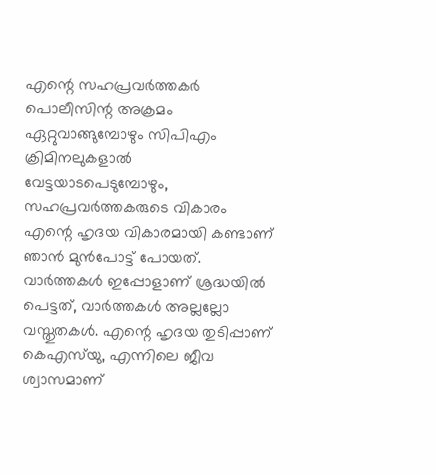എന്റെ സഹപ്രവർത്തകർ പൊലീസിന്റ അക്രമം ഏറ്റുവാങ്ങുമ്പോഴും സിപിഎം ക്രിമിനലുകളാൽ വേട്ടയാടപെടുമ്പോഴും, സഹപ്രവർത്തകരുടെ വികാരം എന്റെ ഹൃദയ വികാരമായി കണ്ടാണ് ഞാൻ മുൻപോട്ട് പോയത്. വാർത്തകൾ ഇപ്പോളാണ് ശ്രദ്ധയിൽ പെട്ടത്, വാർത്തകൾ അല്ലല്ലോ വസ്തുതകൾ. എന്റെ ഹൃദയ തുടിപ്പാണ് കെഎസ്‍യു, എന്നിലെ ജീവ ശ്വാസമാണ്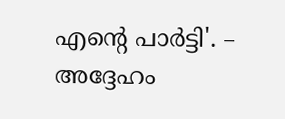എന്റെ പാർട്ടി'. – അദ്ദേഹം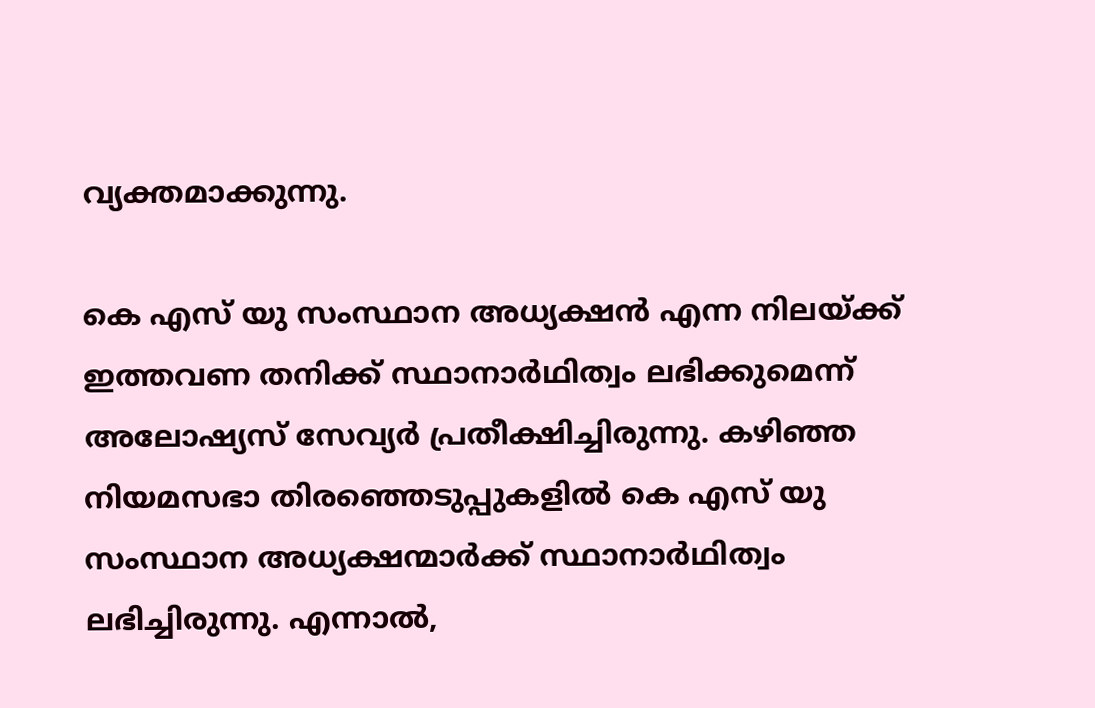വ്യക്തമാക്കുന്നു.

കെ എസ് യു സംസ്ഥാന അധ്യക്ഷൻ എന്ന നിലയ്ക്ക് ഇത്തവണ തനിക്ക് സ്ഥാനാർഥിത്വം ലഭിക്കുമെന്ന് അലോഷ്യസ് സേവ്യർ പ്രതീക്ഷിച്ചിരുന്നു. കഴിഞ്ഞ നിയമസഭാ തിരഞ്ഞെടുപ്പുകളിൽ കെ എസ് യു സംസ്ഥാന അധ്യക്ഷന്മാർക്ക് സ്ഥാനാർഥിത്വം ലഭിച്ചിരുന്നു. എന്നാൽ,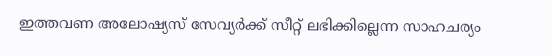ഇത്തവണ അലോഷ്യസ് സേവ്യർക്ക് സീറ്റ് ലഭിക്കില്ലെന്ന സാഹചര്യം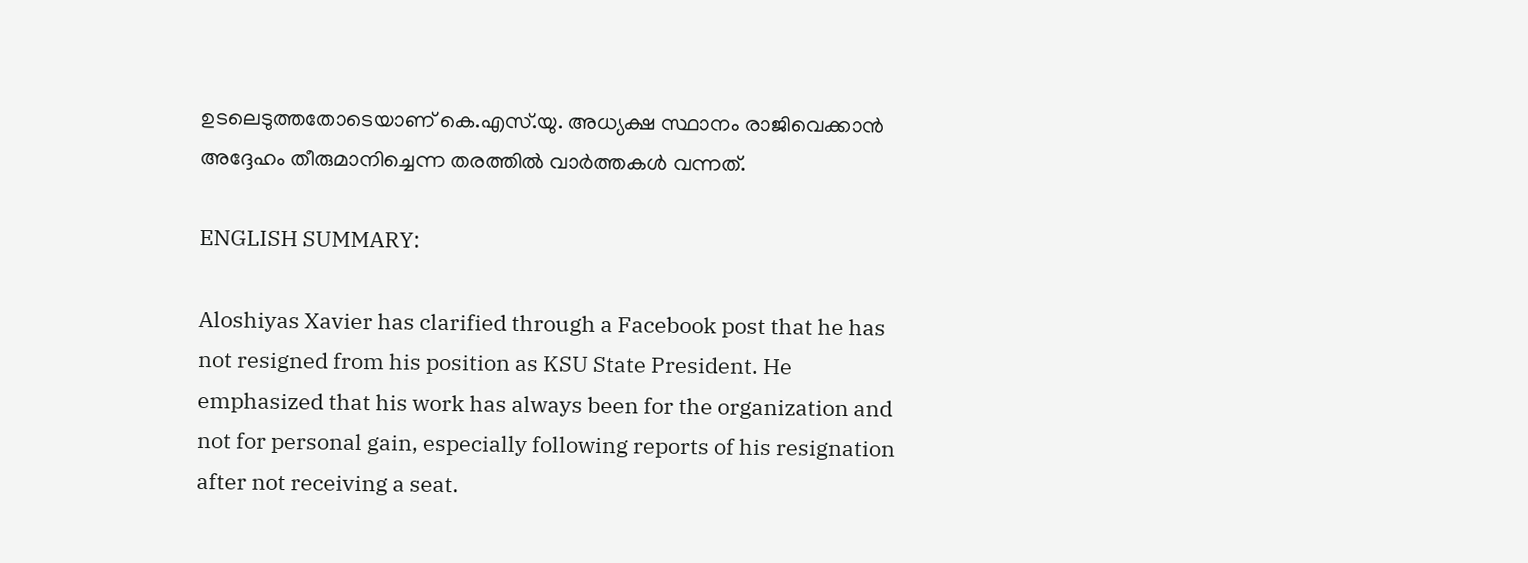ഉടലെടുത്തതോടെയാണ് കെ.എസ്.യു. അധ്യക്ഷ സ്ഥാനം രാജിവെക്കാൻ അദ്ദേഹം തീരുമാനിച്ചെന്ന തരത്തില്‍ വാര്‍ത്തകള്‍ വന്നത്.

ENGLISH SUMMARY:

Aloshiyas Xavier has clarified through a Facebook post that he has not resigned from his position as KSU State President. He emphasized that his work has always been for the organization and not for personal gain, especially following reports of his resignation after not receiving a seat.